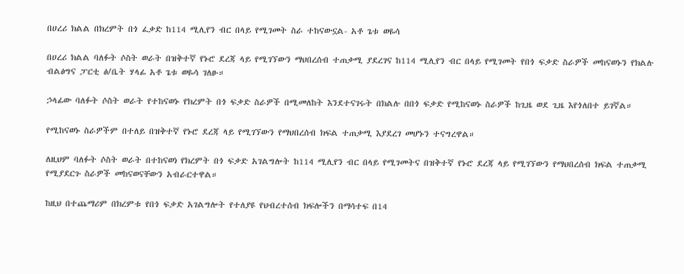በሀረሪ ክልል በክረምት በጎ ፈቃድ ከ114 ሚሊየን ብር በላይ የሚገመት ስራ ተከናውኗል- አቶ ጌቱ ወዬሳ

በሀረሪ ክልል ባለፉት ሶስት ወራት በዝቅተኛ የኑሮ ደረጃ ላይ የሚገኘውን ማህበረሰብ ተጠቃሚ ያደረገና ከ114 ሚሊየን ብር በላይ የሚገመት የበጎ ፍቃድ ስራዎች መከናወኑን የክልሉ ብልፅግና ፓርቲ ፅ/ቤት ሃላፊ አቶ ጌቱ ወዬሳ ገለፁ።

ኃላፊው ባለፉት ሶስት ወራት የተከናወኑ የክረምት በጎ ፍቃድ ስራዎች በሚመለከት እንደተናገሩት በክልሉ በበጎ ፍቃድ የሚከናወኑ ስራዎች ከጊዜ ወደ ጊዜ እየጎለበተ ይገኛል።

የሚከናወኑ ስራዎችም በተለይ በዝቅተኛ የኑሮ ደረጃ ላይ የሚገኘውን የማህበረሰብ ክፍል ተጠቃሚ እያደረገ መሆኑን ተናግረዋል።

ለዚህም ባለፉት ሶስት ወራት በተከናወነ የክረምት በጎ ፍቃድ አገልግሎት ከ114 ሚሊየን ብር በላይ የሚገመትና በዝቅተኛ የኑሮ ደረጃ ላይ የሚገኘውን የማህበረሰብ ክፍል ተጠቃሚ የሚያደርጉ ስራዎች መከናወናቸውን አብራርተዋል።

ከዚህ በተጨማሪም በክረምቱ የበጎ ፍቃድ አገልግሎት የተለያዩ የህብረተሰብ ክፍሎችን በማሳተፍ በ14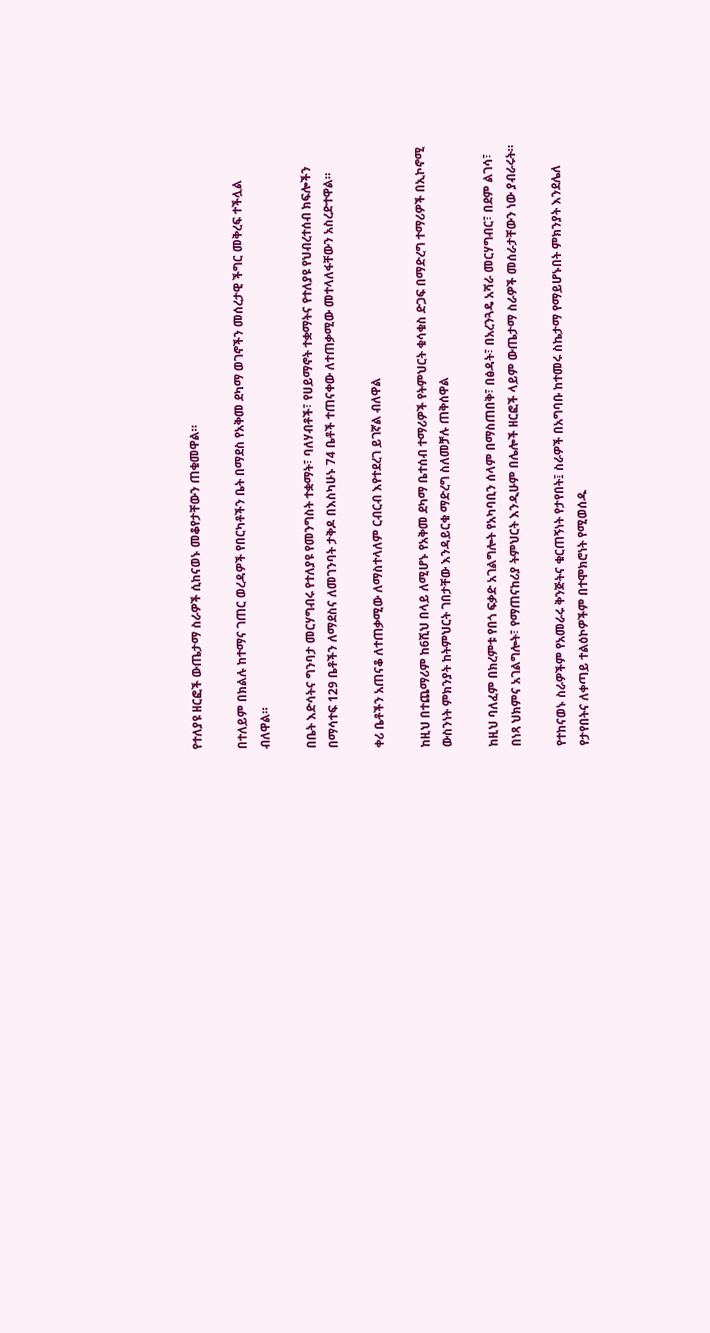የተለያዩ ዘርፎች ውጤታማ ስራዎች ሲከናወኑ መቆየታቸውን ጠቁመዋል።

በተለይም በክልሉ ከተማና ገጠር ወረዳዎች የበርካቶችን ቤት በማደስ የአቅመ ደካማ ወገኖችን መሰረታዊ ችግር መቅረፍ ተችሏል ብለዋል።

በቤት እድሳትና ግንባታ መርሃግብሩ የተለያዩ የመንግስት ተቋማት፣ ባለሃብቶች፣ የሀይማኖት ተቋማትና የተለያዩ የህብረተሰብ ክፍሎችን በማሳተፍ 129 ቤቶችን ለማደስና ለመገንባት ታቅዶ በእስካሁኑ 74 ቤቶች ተጠናቀው ለተጠቃሚው መተላለፋቸውን አስረድተዋል።

ቀሪ ቤቶችን አጠናቆ ለተጠቃሚው ለማስተላለም ርብርብ እየተደረገ ይገኛል ብለዋል

ከዚህ በተጨማሪም ከ6ሺህ በላይ ለሚሆኑ የአቅመ ደካማ ቤተሰብ ተማሪዎች የትምህርት ቁሳቁስ ድጋፍ በማድረግ ተማሪዎች በኢኮኖሚ ውስንነት ምክንያት ከትምህርት ገበታቸው እንዳይርቁ ማድረግ ስለመቻሉ ጠቅሰዋል

ከዚህ ባለፈም በክረምቱ የበጎ ፍቃድ አገልግሎት የአካባቢን ሰላም በማስጠበቅ፣ በፅዳት፣ በአረንጓዴ አሻራ መርሃግብር፣ በደም ልገሳ፣ በነጻ ህክምና አገልግሎት፣ የማጠናከሪያ ትምህርት እንዲሁም በሌሎች ዘርፎች ላይም ውጤታማ ስራዎች መሰራታቸውን ነው ያብራሩት።

የተከናወኑ ስራዎችም የአመራሩ ቅንጅትና ቁርጠኝነት የታየበት፤ ስራዎች በአግባቡ ከተመሩ ስኬታማ የማይሆኑበት ምክንያት እንደሌለ የታየበትና ለቀጣይ ተልዕኮዎችም በተሞክሮነት የሚወሰዱ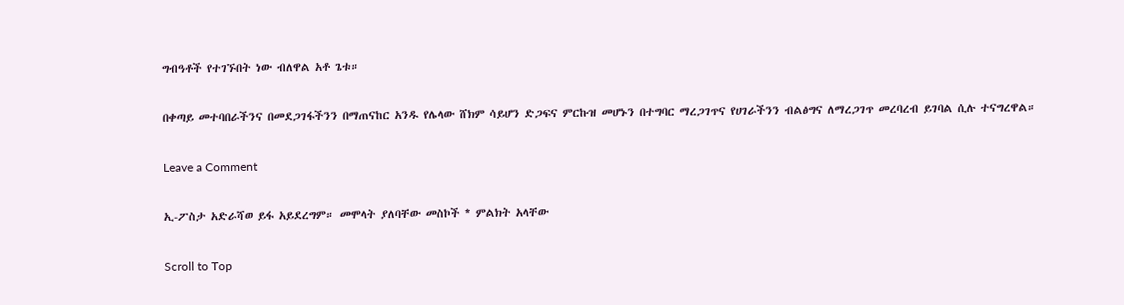ግብዓቶች የተገኙበት ነው ብለዋል አቶ ጌቱ።

በቀጣይ መተባበራችንና በመደጋገፋችንን በማጠናከር አንዱ የሌላው ሸክም ሳይሆን ድጋፍና ምርኩዝ መሆኑን በተግባር ማረጋገጥና የሀገራችንን ብልፅግና ለማረጋገጥ መረባረብ ይገባል ሲሉ ተናግረዋል።

Leave a Comment

ኢ-ፖስታ አድራሻወ ይፋ አይደረግም። መሞላት ያለባቸው መስኮች * ምልክት አላቸው

Scroll to Top